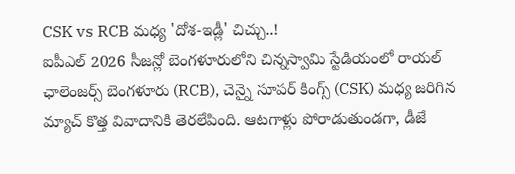CSK vs RCB మధ్య 'దోశ-ఇడ్లీ' చిచ్చు..!
ఐపీఎల్ 2026 సీజన్లో బెంగళూరులోని చిన్నస్వామి స్టేడియంలో రాయల్ ఛాలెంజర్స్ బెంగళూరు (RCB), చెన్నై సూపర్ కింగ్స్ (CSK) మధ్య జరిగిన మ్యాచ్ కొత్త వివాదానికి తెరలేపింది. ఆటగాళ్లు పోరాడుతుండగా, డీజే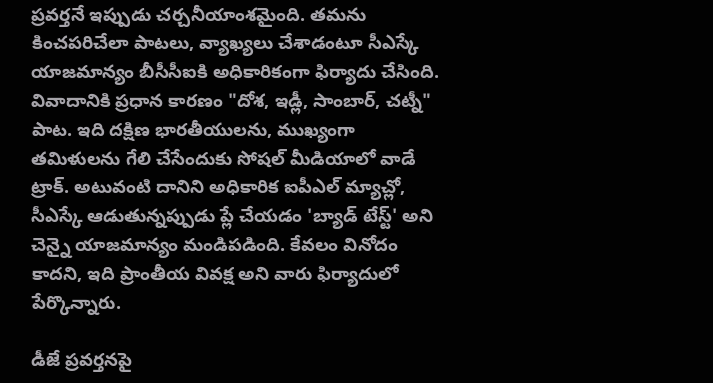ప్రవర్తనే ఇప్పుడు చర్చనీయాంశమైంది. తమను కించపరిచేలా పాటలు, వ్యాఖ్యలు చేశాడంటూ సీఎస్కే యాజమాన్యం బీసీసీఐకి అధికారికంగా ఫిర్యాదు చేసింది.
వివాదానికి ప్రధాన కారణం "దోశ, ఇడ్లీ, సాంబార్, చట్నీ" పాట. ఇది దక్షిణ భారతీయులను, ముఖ్యంగా తమిళులను గేలి చేసేందుకు సోషల్ మీడియాలో వాడే ట్రాక్. అటువంటి దానిని అధికారిక ఐపీఎల్ మ్యాచ్లో, సీఎస్కే ఆడుతున్నప్పుడు ప్లే చేయడం 'బ్యాడ్ టేస్ట్' అని చెన్నై యాజమాన్యం మండిపడింది. కేవలం వినోదం కాదని, ఇది ప్రాంతీయ వివక్ష అని వారు ఫిర్యాదులో పేర్కొన్నారు.

డీజే ప్రవర్తనపై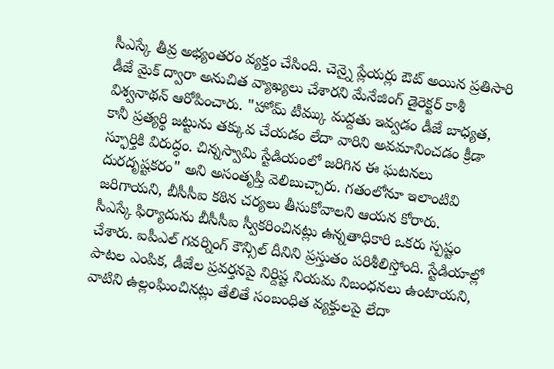సీఎస్కే తీవ్ర అభ్యంతరం వ్యక్తం చేసింది. చెన్నై ప్లేయర్లు ఔట్ అయిన ప్రతిసారి డీజే మైక్ ద్వారా అనుచిత వ్యాఖ్యలు చేశారని మేనేజింగ్ డైరెక్టర్ కాశీ విశ్వనాథన్ ఆరోపించారు. "హోమ్ టీమ్కు మద్దతు ఇవ్వడం డీజే బాధ్యత, కానీ ప్రత్యర్థి జట్టును తక్కువ చేయడం లేదా వారిని అవమానించడం క్రీడా స్ఫూర్తికి విరుద్ధం. చిన్నస్వామి స్టేడియంలో జరిగిన ఈ ఘటనలు దురదృష్టకరం" అని అసంతృప్తి వెలిబుచ్చారు. గతంలోనూ ఇలాంటివి జరిగాయని, బీసీసీఐ కఠిన చర్యలు తీసుకోవాలని ఆయన కోరారు.
సీఎస్కే ఫిర్యాదును బీసీసీఐ స్వీకరించినట్లు ఉన్నతాధికారి ఒకరు స్పష్టం చేశారు. ఐపీఎల్ గవర్నింగ్ కౌన్సిల్ దీనిని ప్రస్తుతం పరిశీలిస్తోంది. స్టేడియాల్లో పాటల ఎంపిక, డీజేల ప్రవర్తనపై నిర్దిష్ట నియమ నిబంధనలు ఉంటాయని, వాటిని ఉల్లంఘించినట్లు తేలితే సంబంధిత వ్యక్తులపై లేదా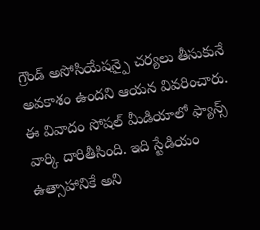గ్రౌండ్ అసోసియేషన్పై చర్యలు తీసుకునే అవకాశం ఉందని ఆయన వివరించారు.
ఈ వివాదం సోషల్ మీడియాలో ఫ్యాన్స్ వార్కి దారితీసింది. ఇది స్టేడియం ఉత్సాహానికే అని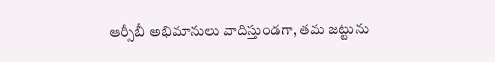ఆర్సీబీ అభిమానులు వాదిస్తుండగా, తమ జట్టును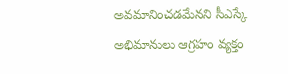అవమానించడమేనని సీఎస్కే అభిమానులు ఆగ్రహం వ్యక్తం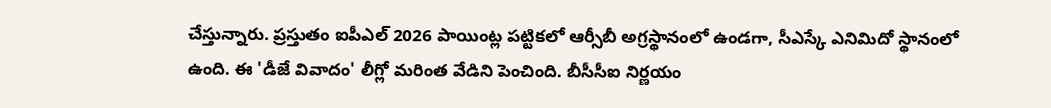చేస్తున్నారు. ప్రస్తుతం ఐపీఎల్ 2026 పాయింట్ల పట్టికలో ఆర్సీబీ అగ్రస్థానంలో ఉండగా, సీఎస్కే ఎనిమిదో స్థానంలో ఉంది. ఈ 'డీజే వివాదం' లీగ్లో మరింత వేడిని పెంచింది. బీసీసీఐ నిర్ణయం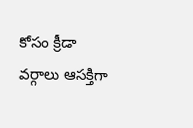కోసం క్రీడా వర్గాలు ఆసక్తిగా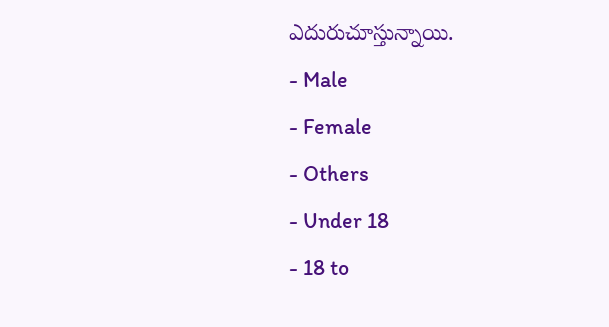ఎదురుచూస్తున్నాయి.
- Male
- Female
- Others
- Under 18
- 18 to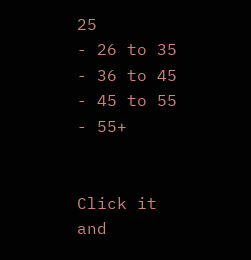25
- 26 to 35
- 36 to 45
- 45 to 55
- 55+


Click it and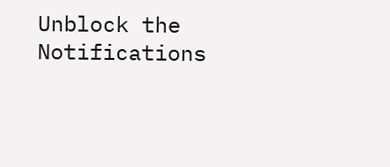Unblock the Notifications